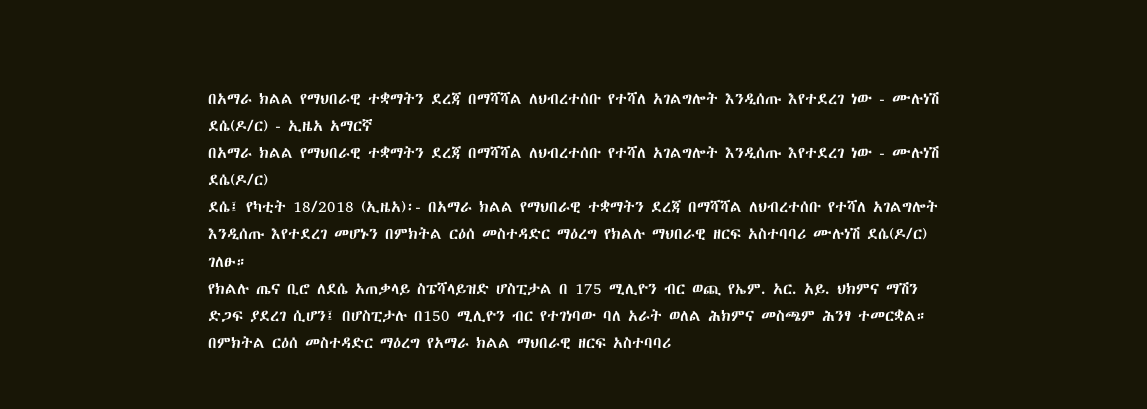በአማራ ክልል የማህበራዊ ተቋማትን ደረጃ በማሻሻል ለህብረተሰቡ የተሻለ አገልግሎት እንዲሰጡ እየተደረገ ነው - ሙሉነሽ ደሴ(ዶ/ር) - ኢዜአ አማርኛ
በአማራ ክልል የማህበራዊ ተቋማትን ደረጃ በማሻሻል ለህብረተሰቡ የተሻለ አገልግሎት እንዲሰጡ እየተደረገ ነው - ሙሉነሽ ደሴ(ዶ/ር)
ደሴ፤ የካቲት 18/2018 (ኢዜአ)፡- በአማራ ክልል የማህበራዊ ተቋማትን ደረጃ በማሻሻል ለህብረተሰቡ የተሻለ አገልግሎት እንዲሰጡ እየተደረገ መሆኑን በምክትል ርዕሰ መስተዳድር ማዕረግ የክልሉ ማህበራዊ ዘርፍ አስተባባሪ ሙሉነሽ ደሴ(ዶ/ር) ገለፁ።
የክልሉ ጤና ቢሮ ለደሴ አጠቃላይ ስፔሻላይዝድ ሆስፒታል በ 175 ሚሊዮን ብር ወጪ የኤም. አር. አይ. ህክምና ማሽን ድጋፍ ያደረገ ሲሆን፤ በሆስፒታሉ በ150 ሚሊዮን ብር የተገነባው ባለ አራት ወለል ሕክምና መስጫም ሕንፃ ተመርቋል።
በምክትል ርዕሰ መስተዳድር ማዕረግ የአማራ ክልል ማህበራዊ ዘርፍ አስተባባሪ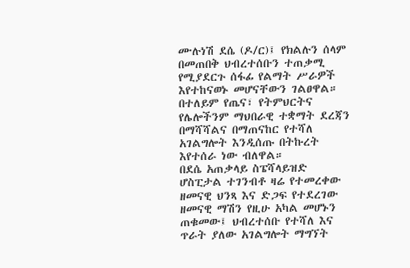ሙሉነሽ ደሴ (ዶ/ር)፤ የክልሉን ሰላም በመጠበቅ ህብረተሰቡን ተጠቃሚ የሚያደርጉ ሰፋፊ የልማት ሥራዎች እየተከናወኑ መሆናቸውን ገልፀዋል።
በተለይም የጤና፣ የትምህርትና የሌሎችንም ማህበራዊ ተቋማት ደረጃን በማሻሻልና በማጠናከር የተሻለ አገልግሎት እንዲሰጡ በትኩረት እየተሰራ ነው ብለዋል።
በደሴ አጠቃላይ ስፔሻላይዝድ ሆስፒታል ተገንብቶ ዛሬ የተመረቀው ዘመናዊ ህንጻ እና ድጋፍ የተደረገው ዘመናዊ ማሽን የዚሁ አካል መሆኑን ጠቁመው፤ ህብረተሰቡ የተሻለ እና ጥራት ያለው አገልግሎት ማግኘት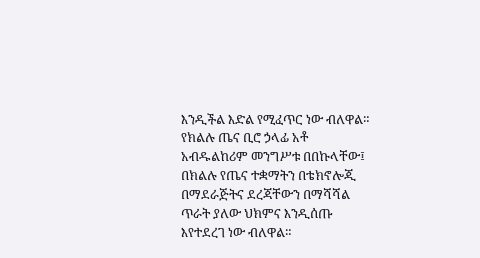እንዲችል እድል የሚፈጥር ነው ብለዋል።
የክልሉ ጤና ቢሮ ኃላፊ አቶ አብዱልከሪም መንግሥቱ በበኩላቸው፤ በክልሉ የጤና ተቋማትን በቴክኖሎጂ በማደራጅትና ደረጃቸውን በማሻሻል ጥራት ያለው ህክምና እንዲሰጡ እየተደረገ ነው ብለዋል።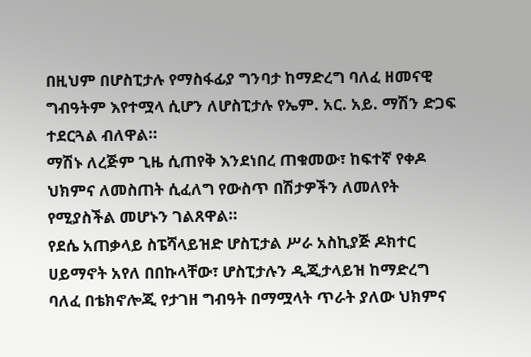በዚህም በሆስፒታሉ የማስፋፊያ ግንባታ ከማድረግ ባለፈ ዘመናዊ ግብዓትም እየተሟላ ሲሆን ለሆስፒታሉ የኤም. አር. አይ. ማሽን ድጋፍ ተደርጓል ብለዋል።
ማሽኑ ለረጅም ጊዜ ሲጠየቅ እንደነበረ ጠቁመው፣ ከፍተኛ የቀዶ ህክምና ለመስጠት ሲፈለግ የውስጥ በሽታዎችን ለመለየት የሚያስችል መሆኑን ገልጸዋል።
የደሴ አጠቃላይ ስፔሻላይዝድ ሆስፒታል ሥራ አስኪያጅ ዶክተር ሀይማኖት አየለ በበኩላቸው፣ ሆስፒታሉን ዲጂታላይዝ ከማድረግ ባለፈ በቴክኖሎጂ የታገዘ ግብዓት በማሟላት ጥራት ያለው ህክምና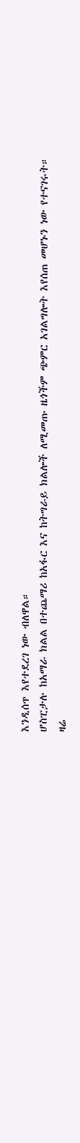እንዲሰጥ እየተደረገ ነው ብለዋል።
ሆስፒታሉ ከአማራ ክልል በተጨማሪ ከአፋር እና ከትግራይ ክልሎች ለሚመጡ ዜጎችም ጭምር አገልግሎት እየሰጠ መሆኑን ነው የተናገሩት።
ዛሬ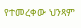የተመረቀው ህንጻም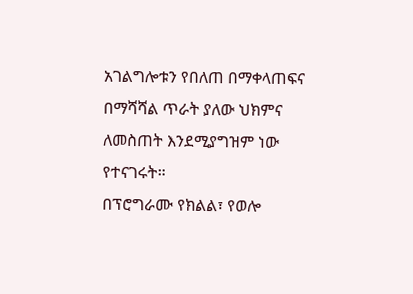አገልግሎቱን የበለጠ በማቀላጠፍና በማሻሻል ጥራት ያለው ህክምና ለመስጠት እንደሚያግዝም ነው የተናገሩት።
በፕሮግራሙ የክልል፣ የወሎ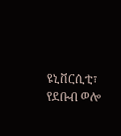ዩኒቨርሲቲ፣ የደቡብ ወሎ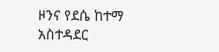ዞንና የደሴ ከተማ አስተዳደር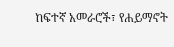ከፍተኛ አመራሮች፣ የሐይማኖት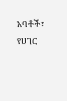አባቶች፣ የሀገር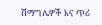ሽማግሌዎች እና ጥሪ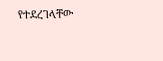የተደረገላቸው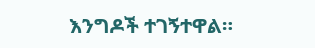እንግዶች ተገኝተዋል።